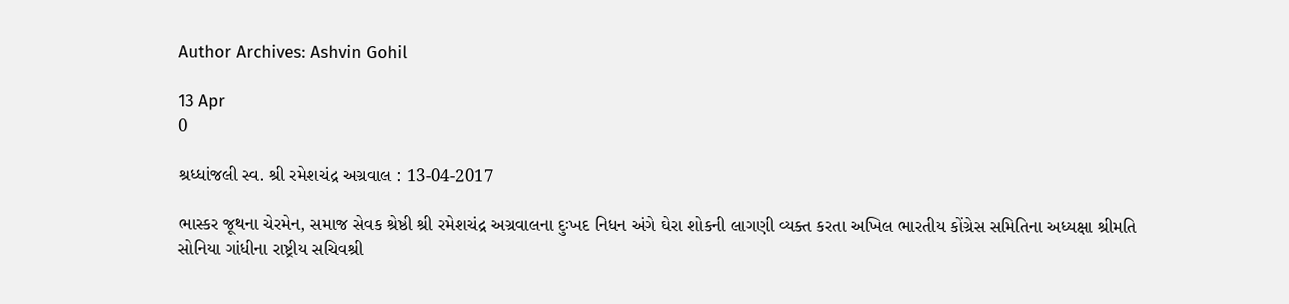Author Archives: Ashvin Gohil

13 Apr
0

શ્રધ્ધાંજલી સ્વ. શ્રી રમેશચંદ્ર અગ્રવાલ : 13-04-2017

ભાસ્કર જૂથના ચેરમેન, સમાજ સેવક શ્રેષ્ઠી શ્રી રમેશચંદ્ર અગ્રવાલના દુઃખદ નિધન અંગે ઘેરા શોકની લાગણી વ્યક્ત કરતા અખિલ ભારતીય કોંગ્રેસ સમિતિના અધ્યક્ષા શ્રીમતિ સોનિયા ગાંધીના રાષ્ટ્રીય સચિવશ્રી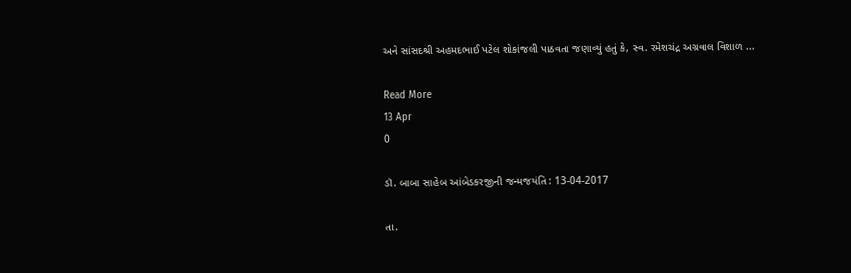અને સાંસદશ્રી અહમદભાઈ પટેલ શોકાંજલી પાઠવતા જણાવ્યું હતું કે, સ્વ. રમેશચંદ્ર અગ્રવાલ વિશાળ ...

Read More
13 Apr
0

ડૉ. બાબા સાહેબ આંબેડકરજીની જન્મજયંતિ : 13-04-2017

તા.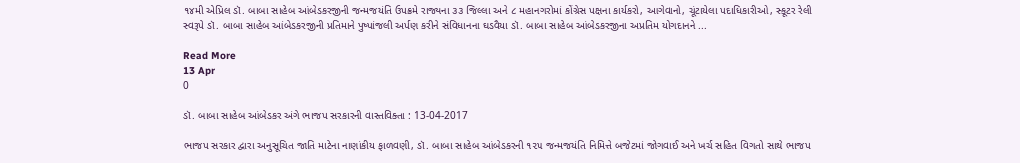૧૪મી એપ્રિલ ડૉ. બાબા સાહેબ આંબેડકરજીની જન્મજયંતિ ઉપક્રમે રાજ્યના ૩૩ જિલ્લા અને ૮ મહાનગરોમાં કોંગ્રેસ પક્ષના કાર્યકરો, આગેવાનો, ચૂંટાયેલા પદાધિકારીઓ, સ્કૂટર રેલી સ્વરૂપે ડૉ. બાબા સાહેબ આંબેડકરજીની પ્રતિમાને પુષ્પાંજલી અર્પણ કરીને સંવિધાનના ઘડવૈયા ડૉ. બાબા સાહેબ આંબેડકરજીના અપ્રતિમ યોગદાનને ...

Read More
13 Apr
0

ડૉ. બાબા સાહેબ આંબેડકર અંગે ભાજપ સરકારની વાસ્તવિક્તા : 13-04-2017

ભાજપ સરકાર દ્વારા અનુસૂચિત જાતિ માટેના નાણાંકીય ફાળવણી, ડૉ. બાબા સાહેબ આંબેડકરની ૧૨૫ જન્મજયંતિ નિમિત્તે બજેટમાં જોગવાઈ અને ખર્ચ સહિત વિગતો સાથે ભાજપ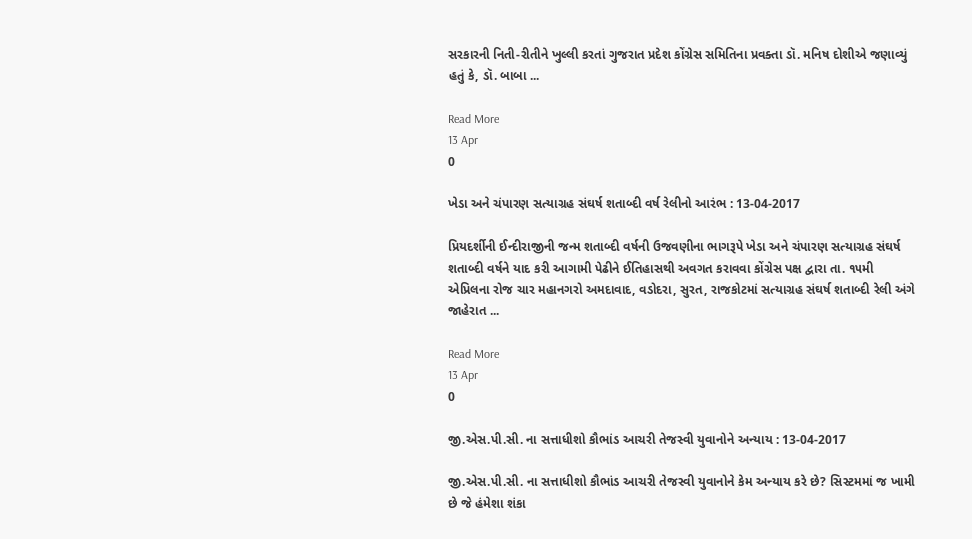સરકારની નિતી-રીતીને ખુલ્લી કરતાં ગુજરાત પ્રદેશ કોંગ્રેસ સમિતિના પ્રવક્તા ડૉ. મનિષ દોશીએ જણાવ્યું હતું કે, ડૉ. બાબા ...

Read More
13 Apr
0

ખેડા અને ચંપારણ સત્યાગ્રહ સંઘર્ષ શતાબ્દી વર્ષ રેલીનો આરંભ : 13-04-2017

પ્રિયદર્શીની ઈન્દીરાજીની જન્મ શતાબ્દી વર્ષની ઉજવણીના ભાગરૂપે ખેડા અને ચંપારણ સત્યાગ્રહ સંઘર્ષ શતાબ્દી વર્ષને યાદ કરી આગામી પેઢીને ઈતિહાસથી અવગત કરાવવા કોંગ્રેસ પક્ષ દ્વારા તા. ૧૫મી એપ્રિલના રોજ ચાર મહાનગરો અમદાવાદ, વડોદરા, સુરત, રાજકોટમાં સત્યાગ્રહ સંઘર્ષ શતાબ્દી રેલી અંગે જાહેરાત ...

Read More
13 Apr
0

જી.એસ.પી.સી. ના સત્તાધીશો કૌભાંડ આચરી તેજસ્વી યુવાનોને અન્યાય : 13-04-2017

જી.એસ.પી.સી. ના સત્તાધીશો કૌભાંડ આચરી તેજસ્વી યુવાનોને કેમ અન્યાય કરે છે? સિસ્ટમમાં જ ખામી છે જે હંમેશા શંકા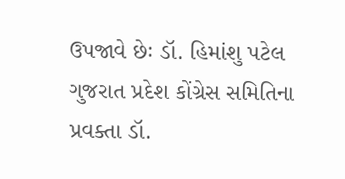ઉપજાવે છેઃ ડૉ. હિમાંશુ પટેલ ગુજરાત પ્રદેશ કોંગ્રેસ સમિતિના પ્રવક્તા ડૉ.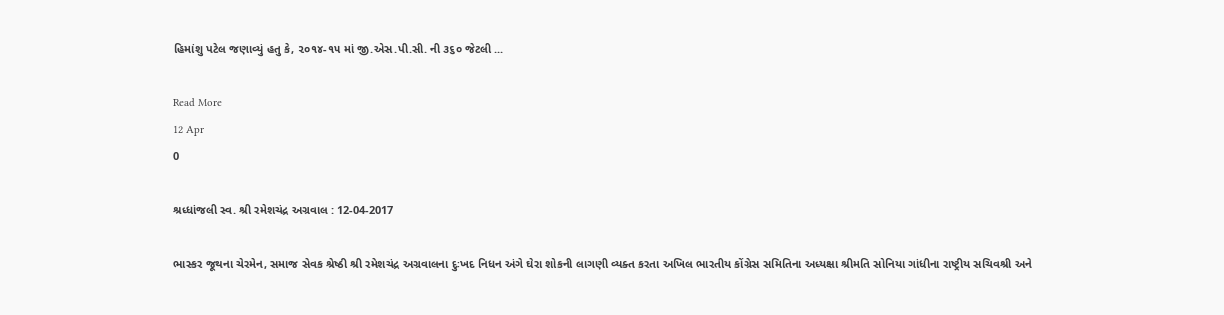હિમાંશુ પટેલ જણાવ્યું હતુ કે, ૨૦૧૪-૧૫ માં જી.એસ.પી.સી. ની ૩૬૦ જેટલી ...

Read More
12 Apr
0

શ્રધ્ધાંજલી સ્વ. શ્રી રમેશચંદ્ર અગ્રવાલ : 12-04-2017

ભાસ્કર જૂથના ચેરમેન, સમાજ સેવક શ્રેષ્ઠી શ્રી રમેશચંદ્ર અગ્રવાલના દુઃખદ નિધન અંગે ઘેરા શોકની લાગણી વ્યક્ત કરતા અખિલ ભારતીય કોંગ્રેસ સમિતિના અધ્યક્ષા શ્રીમતિ સોનિયા ગાંધીના રાષ્ટ્રીય સચિવશ્રી અને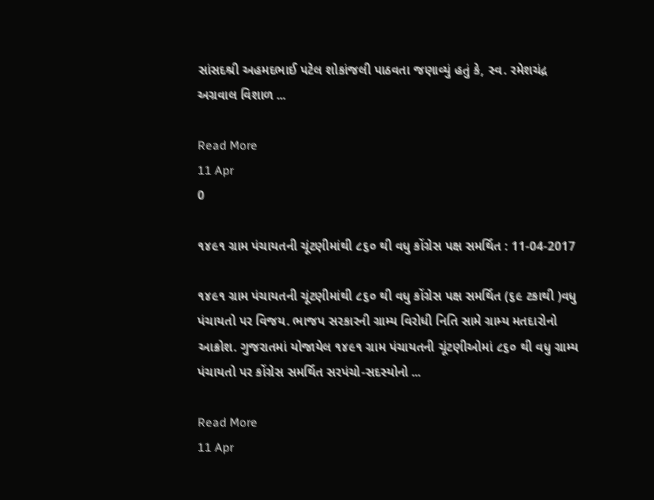સાંસદશ્રી અહમદભાઈ પટેલ શોકાંજલી પાઠવતા જણાવ્યું હતું કે, સ્વ. રમેશચંદ્ર અગ્રવાલ વિશાળ ...

Read More
11 Apr
0

૧૪૯૧ ગ્રામ પંચાયતની ચૂંટણીમાંથી ૮૬૦ થી વધુ કોંગ્રેસ પક્ષ સમર્થિત : 11-04-2017

૧૪૯૧ ગ્રામ પંચાયતની ચૂંટણીમાંથી ૮૬૦ થી વધુ કોંગ્રેસ પક્ષ સમર્થિત (૬૯ ટકાથી )વધુ પંચાયતો પર વિજય. ભાજપ સરકારની ગ્રામ્ય વિરોધી નિતિ સામે ગ્રામ્ય મતદારોનો આક્રોશ. ગુજરાતમાં યોજાયેલ ૧૪૯૧ ગ્રામ પંચાયતની ચૂંટણીઓમાં ૮૬૦ થી વધુ ગ્રામ્ય પંચાયતો પર કોંગ્રેસ સમર્થિત સરપંચો-સદસ્યોનો ...

Read More
11 Apr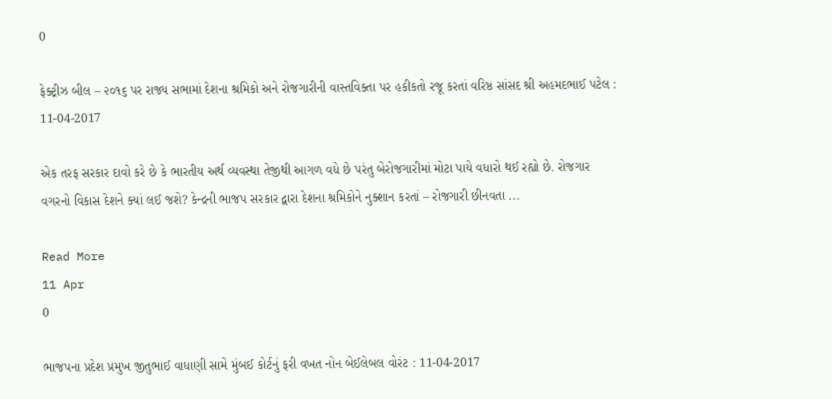0

ફેક્ટ્રીઝ બીલ – ૨૦૧૬ પર રાજ્ય સભામાં દેશના શ્રમિકો અને રોજગારીની વાસ્તવિક્તા પર હકીકતો રજૂ કરતાં વરિષ્ઠ સાંસદ શ્રી અહમદભાઈ પટેલ : 11-04-2017

એક તરફ સરકાર દાવો કરે છે કે ભારતીય અર્થ વ્યવસ્થા તેજીથી આગળ વધે છે પરંતુ બેરોજગારીમાં મોટા પાયે વધારો થઈ રહ્યો છે. રોજગાર વગરનો વિકાસ દેશને ક્યાં લઈ જશે? કેન્દ્રની ભાજપ સરકાર દ્વારા દેશના શ્રમિકોને નુક્શાન કરતાં – રોજગારી છીનવતા ...

Read More
11 Apr
0

ભાજપના પ્રદેશ પ્રમુખ જીતુભાઈ વાધાણી સામે મુંબઈ કોર્ટનું ફરી વખત નોન બેઈલેબલ વોરંટ : 11-04-2017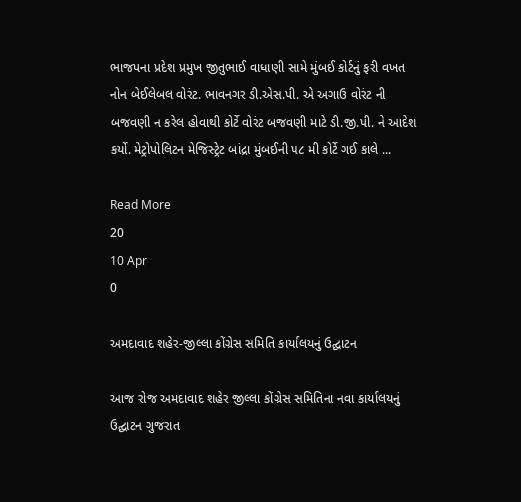ભાજપના પ્રદેશ પ્રમુખ જીતુભાઈ વાધાણી સામે મુંબઈ કોર્ટનું ફરી વખત નોન બેઈલેબલ વોરંટ. ભાવનગર ડી.એસ.પી. એ અગાઉ વોરંટ ની બજવણી ન કરેલ હોવાથી કોર્ટે વોરંટ બજવણી માટે ડી.જી.પી. ને આદેશ કર્યો. મેટ્રોપોલિટન મેજિસ્ટ્રેટ બાંદ્રા મુંબઈની ૫૮ મી કોર્ટે ગઈ કાલે ...

Read More
20
10 Apr
0

અમદાવાદ શહેર-જીલ્લા કોંગ્રેસ સમિતિ કાર્યાલયનું ઉદ્ઘાટન

આજ રોજ અમદાવાદ શહેર જીલ્લા કોંગ્રેસ સમિતિના નવા કાર્યાલયનું ઉદ્ઘાટન ગુજરાત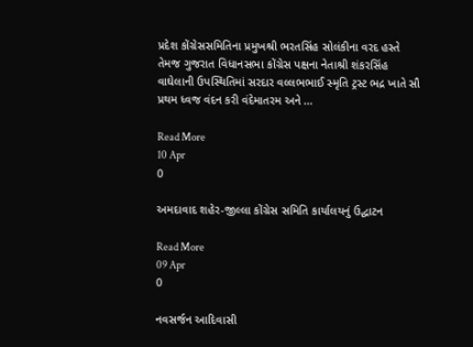પ્રદેશ કોંગ્રેસસમિતિના પ્રમુખશ્રી ભરતસિંહ સોલંકીના વરદ હસ્તે તેમજ ગુજરાત વિધાનસભા કોંગ્રેસ પક્ષના નેતાશ્રી શંકરસિંહ વાઘેલાની ઉપસ્થિતિમાં સરદાર વલ્લભભાઈ સ્મૃતિ ટ્રસ્ટ ભદ્ર ખાતે સૌ પ્રથમ ધ્વજ વંદન કરી વંદેમાતરમ અને ...

Read More
10 Apr
0

અમદાવાદ શહેર-જીલ્લા કોંગ્રેસ સમિતિ કાર્યાલયનું ઉદ્ઘાટન

Read More
09 Apr
0

નવસર્જન આદિવાસી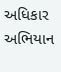અધિકાર અભિયાન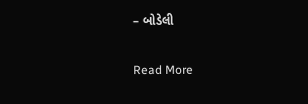– બોડેલી

Read More